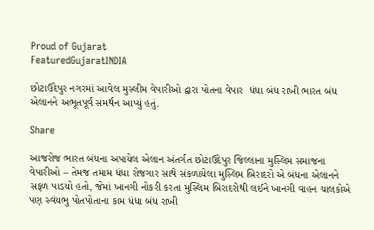Proud of Gujarat
FeaturedGujaratINDIA

છોટાઉદેપુર નગરમાં આવેલ મુસ્લીમ વેપારીઓ દ્વારા પોતના વેપાર  ધંધા બંધ રાખી ભારત બંધ એલાનને અભૂતપૂર્વ સમર્થન આપ્યું હતું.

Share

આજરોજ ભારત બંધના અપાયેલ એલાન અંતર્ગત છોટાઉદેપુર જિલ્લાના મુસ્લિમ સમાજના વેપારીઓ – તેમજ તમામ ધંધા રોજગાર સાથે સંકળાયેલા મુસ્લિમ બિરાદરો એ બંધના એલાનને સફળ પાડયો હતો, જેમાં ખાનગી નોકરી કરતા મુસ્લિમ બિરાદરોથી લઈને ખાનગી વાહન ચાલકોએ પણ સ્વંયભુ પોતપોતાના કામ ધંધા બંધ રાખી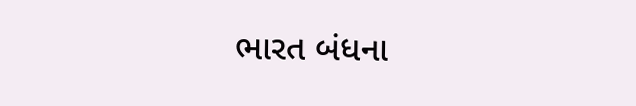ભારત બંધના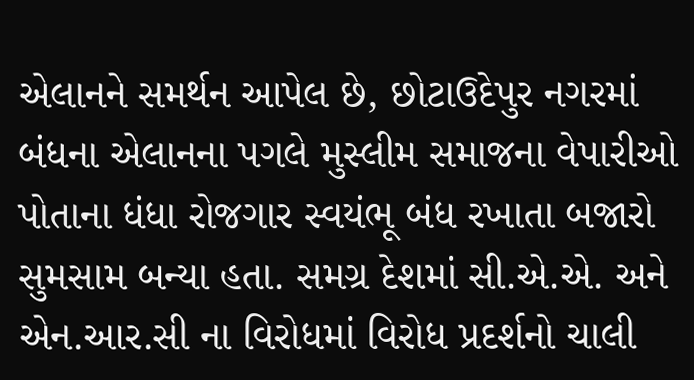એલાનને સમર્થન આપેલ છે, છોટાઉદેપુર નગરમાં બંધના એલાનના પગલે મુસ્લીમ સમાજના વેપારીઓ પોતાના ધંધા રોજગાર સ્વયંભૂ બંધ રખાતા બજારો સુમસામ બન્યા હતા. સમગ્ર દેશમાં સી.એ.એ. અને એન.આર.સી ના વિરોધમાં વિરોધ પ્રદર્શનો ચાલી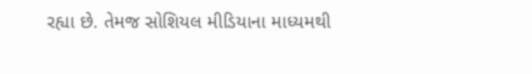રહ્યા છે. તેમજ સોશિયલ મીડિયાના માધ્યમથી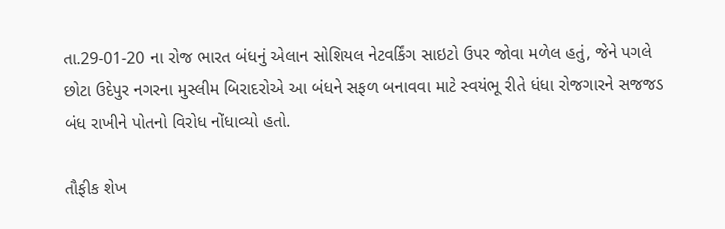તા.29-01-20 ના રોજ ભારત બંધનું એલાન સોશિયલ નેટવર્કિંગ સાઇટો ઉપર જોવા મળેલ હતું, જેને પગલે છોટા ઉદેપુર નગરના મુસ્લીમ બિરાદરોએ આ બંધને સફળ બનાવવા માટે સ્વયંભૂ રીતે ધંધા રોજગારને સજજડ બંધ રાખીને પોતનો વિરોધ નોંધાવ્યો હતો.

તૌફીક શેખ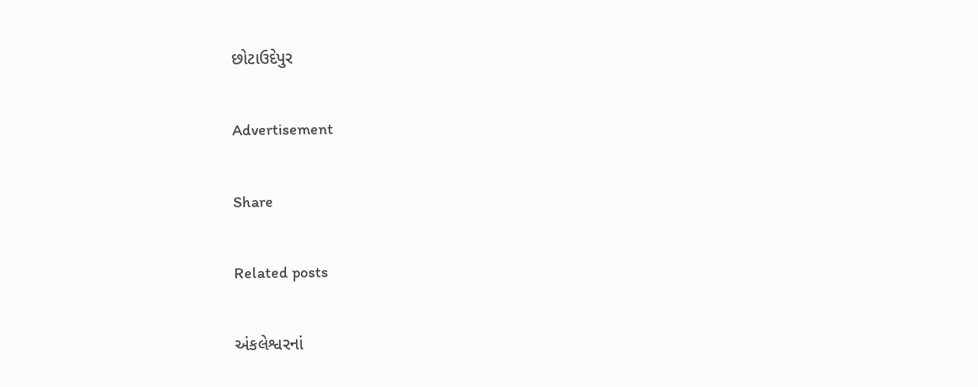છોટાઉદેપુર

Advertisement

Share

Related posts

અંકલેશ્વરનાં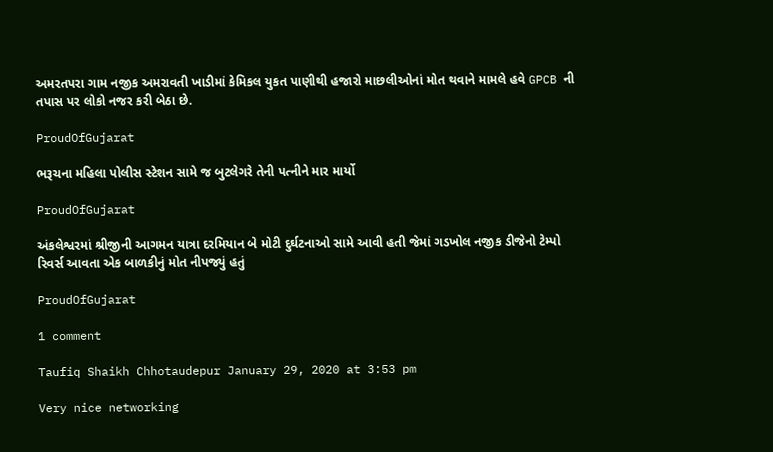અમરતપરા ગામ નજીક અમરાવતી ખાડીમાં કેમિકલ યુકત પાણીથી હજારો માછલીઓનાં મોત થવાને મામલે હવે GPCB ની તપાસ પર લોકો નજર કરી બેઠા છે.

ProudOfGujarat

ભરૂચના મહિલા પોલીસ સ્ટેશન સામે જ બુટલેગરે તેની પત્નીને માર માર્યો

ProudOfGujarat

અંકલેશ્વરમાં શ્રીજીની આગમન યાત્રા દરમિયાન બે મોટી દુર્ઘટનાઓ સામે આવી હતી જેમાં ગડખોલ નજીક ડીજેનો ટેમ્પો રિવર્સ આવતા એક બાળકીનું મોત નીપજ્યું હતું

ProudOfGujarat

1 comment

Taufiq Shaikh Chhotaudepur January 29, 2020 at 3:53 pm

Very nice networking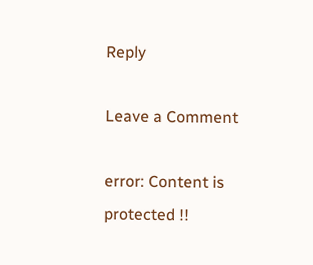Reply

Leave a Comment

error: Content is protected !!